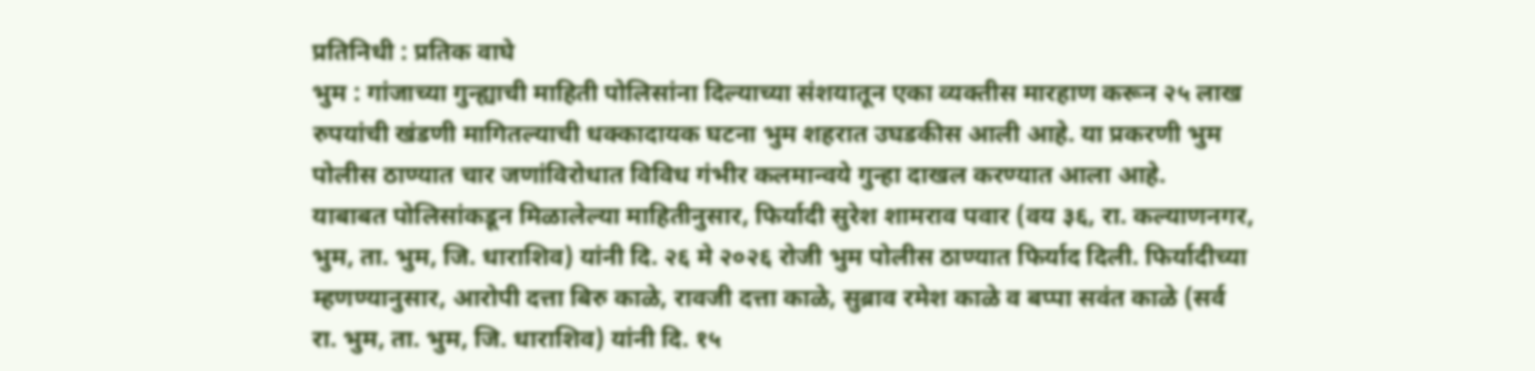प्रतिनिधी : प्रतिक वाघे
भुम : गांजाच्या गुन्ह्याची माहिती पोलिसांना दिल्याच्या संशयातून एका व्यक्तीस मारहाण करून २५ लाख रुपयांची खंडणी मागितल्याची धक्कादायक घटना भुम शहरात उघडकीस आली आहे. या प्रकरणी भुम पोलीस ठाण्यात चार जणांविरोधात विविध गंभीर कलमान्वये गुन्हा दाखल करण्यात आला आहे.
याबाबत पोलिसांकडून मिळालेल्या माहितीनुसार, फिर्यादी सुरेश शामराव पवार (वय ३६, रा. कल्याणनगर, भुम, ता. भुम, जि. धाराशिव) यांनी दि. २६ मे २०२६ रोजी भुम पोलीस ठाण्यात फिर्याद दिली. फिर्यादीच्या म्हणण्यानुसार, आरोपी दत्ता बिरु काळे, रावजी दत्ता काळे, सुब्राव रमेश काळे व बप्पा सवंत काळे (सर्व रा. भुम, ता. भुम, जि. धाराशिव) यांनी दि. १५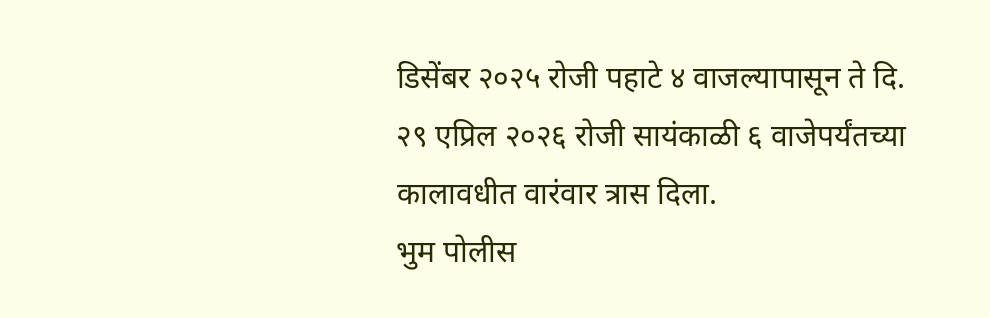डिसेंबर २०२५ रोजी पहाटे ४ वाजल्यापासून ते दि. २९ एप्रिल २०२६ रोजी सायंकाळी ६ वाजेपर्यंतच्या कालावधीत वारंवार त्रास दिला.
भुम पोलीस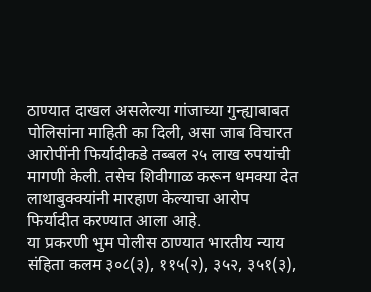ठाण्यात दाखल असलेल्या गांजाच्या गुन्ह्याबाबत पोलिसांना माहिती का दिली, असा जाब विचारत आरोपींनी फिर्यादीकडे तब्बल २५ लाख रुपयांची मागणी केली. तसेच शिवीगाळ करून धमक्या देत लाथाबुक्क्यांनी मारहाण केल्याचा आरोप फिर्यादीत करण्यात आला आहे.
या प्रकरणी भुम पोलीस ठाण्यात भारतीय न्याय संहिता कलम ३०८(३), ११५(२), ३५२, ३५१(३),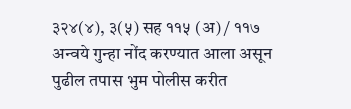३२४(४), ३(५) सह ११५ (अ) / ११७ अन्वये गुन्हा नोंद करण्यात आला असून पुढील तपास भुम पोलीस करीत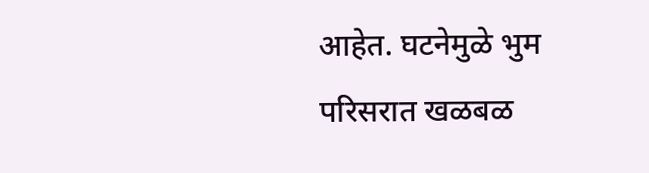आहेत. घटनेमुळे भुम परिसरात खळबळ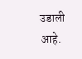उडाली आहे.